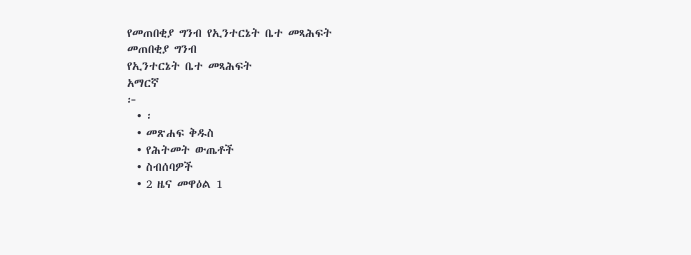የመጠበቂያ ግንብ የኢንተርኔት ቤተ መጻሕፍት
መጠበቂያ ግንብ
የኢንተርኔት ቤተ መጻሕፍት
አማርኛ
፦
  • ፡
  • መጽሐፍ ቅዱስ
  • የሕትመት ውጤቶች
  • ስብሰባዎች
  • 2 ዜና መዋዕል 1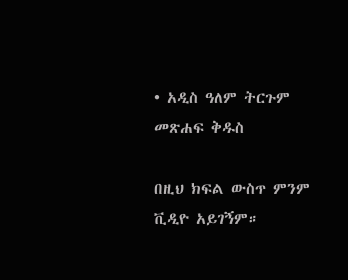• አዲስ ዓለም ትርጉም መጽሐፍ ቅዱስ

በዚህ ክፍል ውስጥ ምንም ቪዲዮ አይገኝም።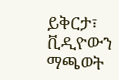ይቅርታ፣ ቪዲዮውን ማጫወት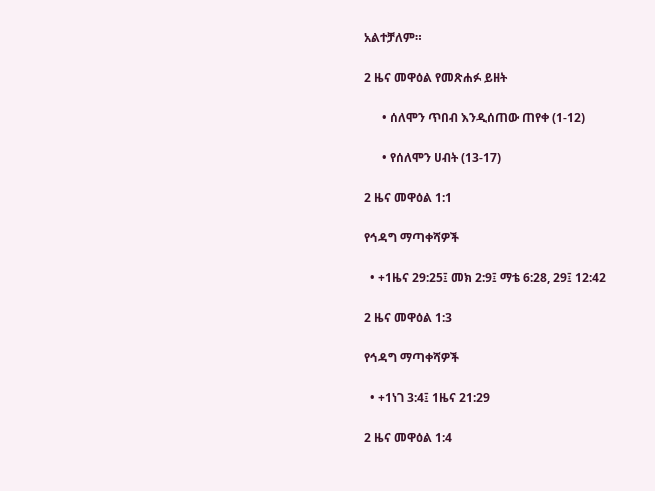አልተቻለም።

2 ዜና መዋዕል የመጽሐፉ ይዘት

      • ሰለሞን ጥበብ እንዲሰጠው ጠየቀ (1-12)

      • የሰለሞን ሀብት (13-17)

2 ዜና መዋዕል 1:1

የኅዳግ ማጣቀሻዎች

  • +1ዜና 29:25፤ መክ 2:9፤ ማቴ 6:28, 29፤ 12:42

2 ዜና መዋዕል 1:3

የኅዳግ ማጣቀሻዎች

  • +1ነገ 3:4፤ 1ዜና 21:29

2 ዜና መዋዕል 1:4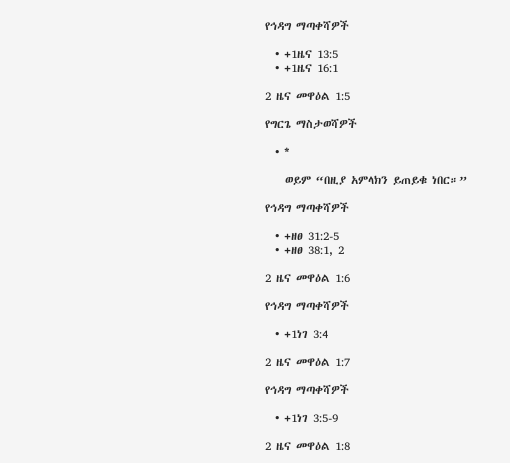የኅዳግ ማጣቀሻዎች

  • +1ዜና 13:5
  • +1ዜና 16:1

2 ዜና መዋዕል 1:5

የግርጌ ማስታወሻዎች

  • *

    ወይም “በዚያ አምላክን ይጠይቁ ነበር።”

የኅዳግ ማጣቀሻዎች

  • +ዘፀ 31:2-5
  • +ዘፀ 38:1, 2

2 ዜና መዋዕል 1:6

የኅዳግ ማጣቀሻዎች

  • +1ነገ 3:4

2 ዜና መዋዕል 1:7

የኅዳግ ማጣቀሻዎች

  • +1ነገ 3:5-9

2 ዜና መዋዕል 1:8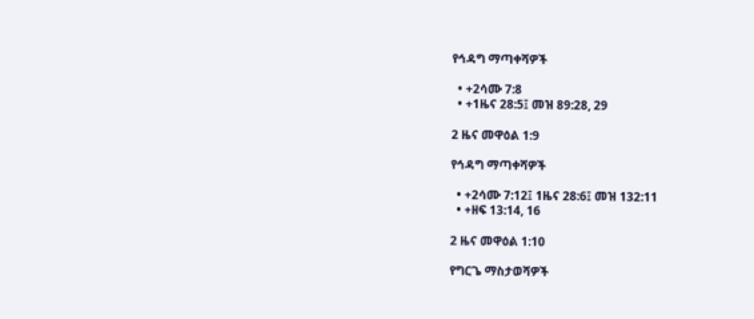የኅዳግ ማጣቀሻዎች

  • +2ሳሙ 7:8
  • +1ዜና 28:5፤ መዝ 89:28, 29

2 ዜና መዋዕል 1:9

የኅዳግ ማጣቀሻዎች

  • +2ሳሙ 7:12፤ 1ዜና 28:6፤ መዝ 132:11
  • +ዘፍ 13:14, 16

2 ዜና መዋዕል 1:10

የግርጌ ማስታወሻዎች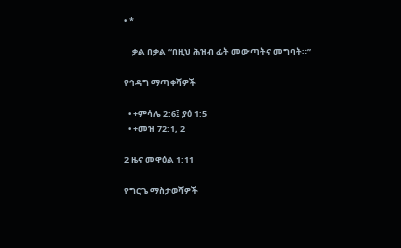• *

    ቃል በቃል “በዚህ ሕዝብ ፊት መውጣትና መግባት።”

የኅዳግ ማጣቀሻዎች

  • +ምሳሌ 2:6፤ ያዕ 1:5
  • +መዝ 72:1, 2

2 ዜና መዋዕል 1:11

የግርጌ ማስታወሻዎች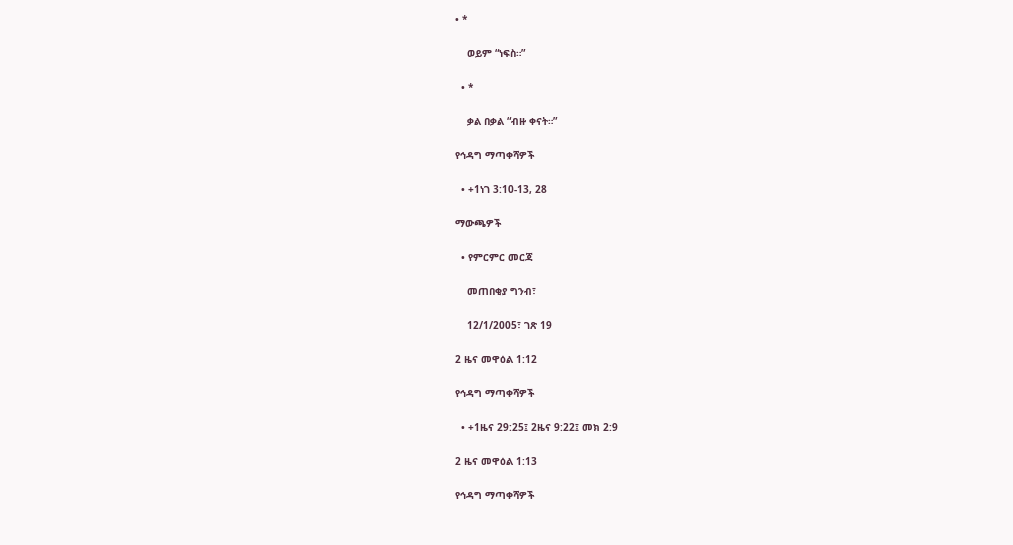• *

    ወይም “ነፍስ።”

  • *

    ቃል በቃል “ብዙ ቀናት።”

የኅዳግ ማጣቀሻዎች

  • +1ነገ 3:10-13, 28

ማውጫዎች

  • የምርምር መርጃ

    መጠበቂያ ግንብ፣

    12/1/2005፣ ገጽ 19

2 ዜና መዋዕል 1:12

የኅዳግ ማጣቀሻዎች

  • +1ዜና 29:25፤ 2ዜና 9:22፤ መክ 2:9

2 ዜና መዋዕል 1:13

የኅዳግ ማጣቀሻዎች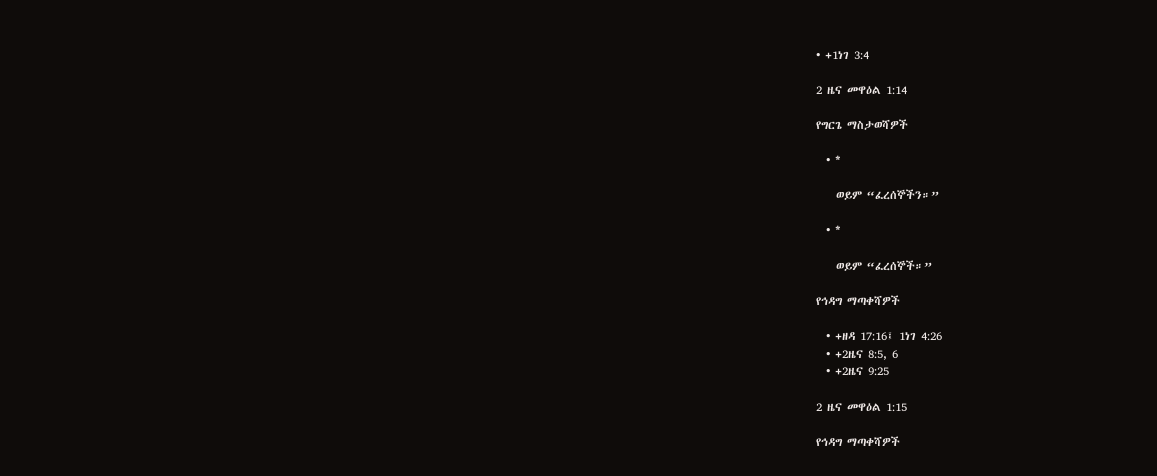• +1ነገ 3:4

2 ዜና መዋዕል 1:14

የግርጌ ማስታወሻዎች

  • *

    ወይም “ፈረሰኞችን።”

  • *

    ወይም “ፈረሰኞች።”

የኅዳግ ማጣቀሻዎች

  • +ዘዳ 17:16፤ 1ነገ 4:26
  • +2ዜና 8:5, 6
  • +2ዜና 9:25

2 ዜና መዋዕል 1:15

የኅዳግ ማጣቀሻዎች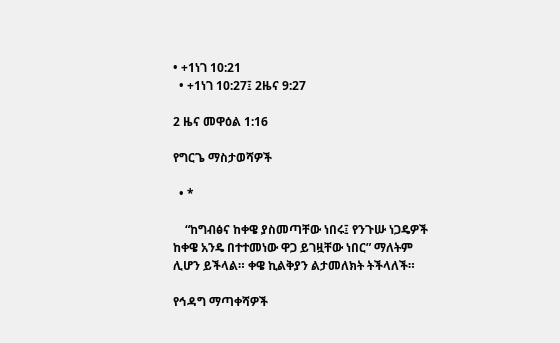• +1ነገ 10:21
  • +1ነገ 10:27፤ 2ዜና 9:27

2 ዜና መዋዕል 1:16

የግርጌ ማስታወሻዎች

  • *

    “ከግብፅና ከቀዌ ያስመጣቸው ነበሩ፤ የንጉሡ ነጋዴዎች ከቀዌ አንዴ በተተመነው ዋጋ ይገዟቸው ነበር” ማለትም ሊሆን ይችላል። ቀዌ ኪልቅያን ልታመለክት ትችላለች።

የኅዳግ ማጣቀሻዎች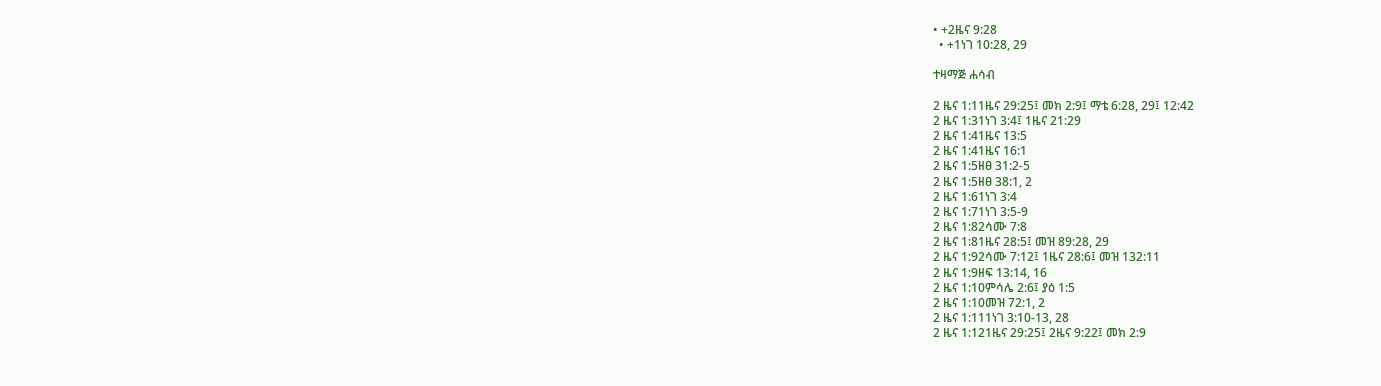• +2ዜና 9:28
  • +1ነገ 10:28, 29

ተዛማጅ ሐሳብ

2 ዜና 1:11ዜና 29:25፤ መክ 2:9፤ ማቴ 6:28, 29፤ 12:42
2 ዜና 1:31ነገ 3:4፤ 1ዜና 21:29
2 ዜና 1:41ዜና 13:5
2 ዜና 1:41ዜና 16:1
2 ዜና 1:5ዘፀ 31:2-5
2 ዜና 1:5ዘፀ 38:1, 2
2 ዜና 1:61ነገ 3:4
2 ዜና 1:71ነገ 3:5-9
2 ዜና 1:82ሳሙ 7:8
2 ዜና 1:81ዜና 28:5፤ መዝ 89:28, 29
2 ዜና 1:92ሳሙ 7:12፤ 1ዜና 28:6፤ መዝ 132:11
2 ዜና 1:9ዘፍ 13:14, 16
2 ዜና 1:10ምሳሌ 2:6፤ ያዕ 1:5
2 ዜና 1:10መዝ 72:1, 2
2 ዜና 1:111ነገ 3:10-13, 28
2 ዜና 1:121ዜና 29:25፤ 2ዜና 9:22፤ መክ 2:9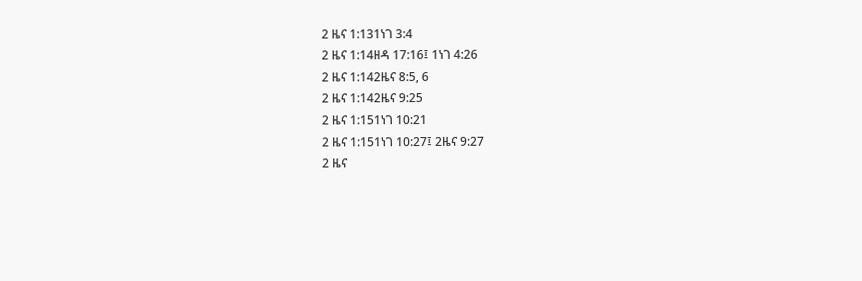2 ዜና 1:131ነገ 3:4
2 ዜና 1:14ዘዳ 17:16፤ 1ነገ 4:26
2 ዜና 1:142ዜና 8:5, 6
2 ዜና 1:142ዜና 9:25
2 ዜና 1:151ነገ 10:21
2 ዜና 1:151ነገ 10:27፤ 2ዜና 9:27
2 ዜና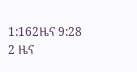1:162ዜና 9:28
2 ዜና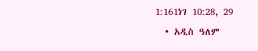1:161ነገ 10:28, 29
  • አዲስ ዓለም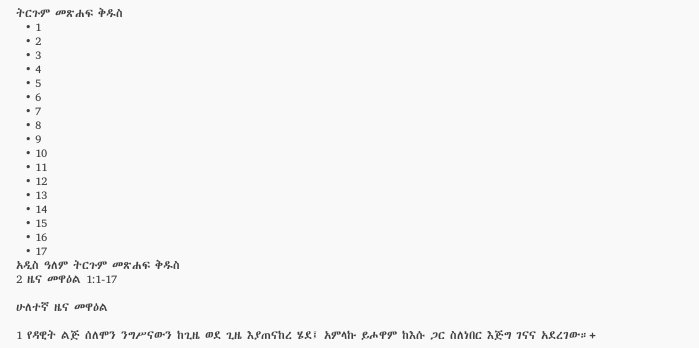ትርጉም መጽሐፍ ቅዱስ
  • 1
  • 2
  • 3
  • 4
  • 5
  • 6
  • 7
  • 8
  • 9
  • 10
  • 11
  • 12
  • 13
  • 14
  • 15
  • 16
  • 17
አዲስ ዓለም ትርጉም መጽሐፍ ቅዱስ
2 ዜና መዋዕል 1:1-17

ሁለተኛ ዜና መዋዕል

1 የዳዊት ልጅ ሰለሞን ንግሥናውን ከጊዜ ወደ ጊዜ እያጠናከረ ሄደ፤ አምላኩ ይሖዋም ከእሱ ጋር ስለነበር እጅግ ገናና አደረገው።+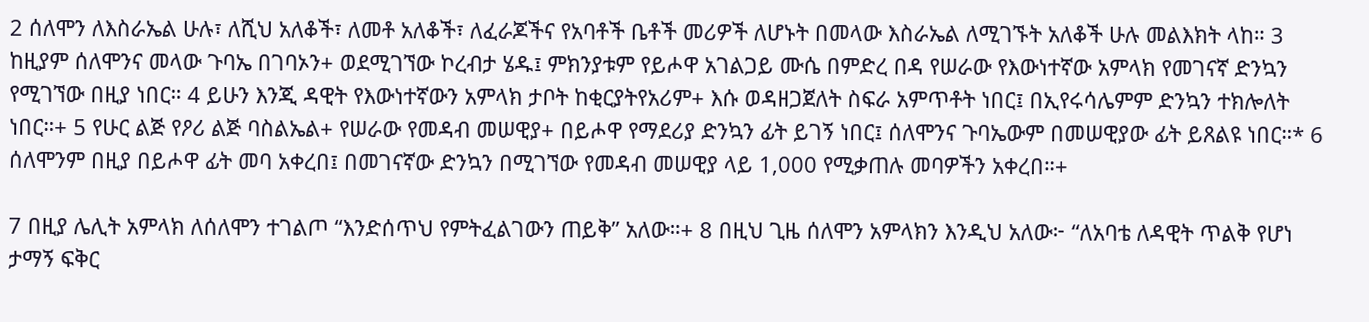2 ሰለሞን ለእስራኤል ሁሉ፣ ለሺህ አለቆች፣ ለመቶ አለቆች፣ ለፈራጆችና የአባቶች ቤቶች መሪዎች ለሆኑት በመላው እስራኤል ለሚገኙት አለቆች ሁሉ መልእክት ላከ። 3 ከዚያም ሰለሞንና መላው ጉባኤ በገባኦን+ ወደሚገኘው ኮረብታ ሄዱ፤ ምክንያቱም የይሖዋ አገልጋይ ሙሴ በምድረ በዳ የሠራው የእውነተኛው አምላክ የመገናኛ ድንኳን የሚገኘው በዚያ ነበር። 4 ይሁን እንጂ ዳዊት የእውነተኛውን አምላክ ታቦት ከቂርያትየአሪም+ እሱ ወዳዘጋጀለት ስፍራ አምጥቶት ነበር፤ በኢየሩሳሌምም ድንኳን ተክሎለት ነበር።+ 5 የሁር ልጅ የዖሪ ልጅ ባስልኤል+ የሠራው የመዳብ መሠዊያ+ በይሖዋ የማደሪያ ድንኳን ፊት ይገኝ ነበር፤ ሰለሞንና ጉባኤውም በመሠዊያው ፊት ይጸልዩ ነበር።* 6 ሰለሞንም በዚያ በይሖዋ ፊት መባ አቀረበ፤ በመገናኛው ድንኳን በሚገኘው የመዳብ መሠዊያ ላይ 1,000 የሚቃጠሉ መባዎችን አቀረበ።+

7 በዚያ ሌሊት አምላክ ለሰለሞን ተገልጦ “እንድሰጥህ የምትፈልገውን ጠይቅ” አለው።+ 8 በዚህ ጊዜ ሰለሞን አምላክን እንዲህ አለው፦ “ለአባቴ ለዳዊት ጥልቅ የሆነ ታማኝ ፍቅር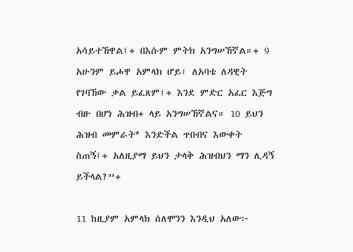አሳይተኸዋል፤+ በእሱም ምትክ አንግሠኸኛል።+ 9 አሁንም ይሖዋ አምላክ ሆይ፣ ለአባቴ ለዳዊት የገባኸው ቃል ይፈጸም፤+ እንደ ምድር አፈር እጅግ ብዙ በሆነ ሕዝብ+ ላይ አንግሠኸኛልና። 10 ይህን ሕዝብ መምራት* እንድችል ጥበብና እውቀት ስጠኝ፤+ አለዚያማ ይህን ታላቅ ሕዝብህን ማን ሊዳኝ ይችላል?”+

11 ከዚያም አምላክ ሰለሞንን እንዲህ አለው፦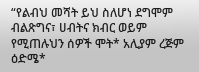“የልብህ መሻት ይህ ስለሆነ ደግሞም ብልጽግና፣ ሀብትና ክብር ወይም የሚጠሉህን ሰዎች ሞት* አሊያም ረጅም ዕድሜ*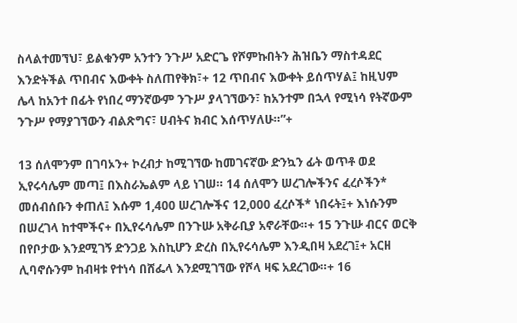ስላልተመኘህ፣ ይልቁንም አንተን ንጉሥ አድርጌ የሾምኩበትን ሕዝቤን ማስተዳደር እንድትችል ጥበብና እውቀት ስለጠየቅክ፣+ 12 ጥበብና እውቀት ይሰጥሃል፤ ከዚህም ሌላ ከአንተ በፊት የነበረ ማንኛውም ንጉሥ ያላገኘውን፣ ከአንተም በኋላ የሚነሳ የትኛውም ንጉሥ የማያገኘውን ብልጽግና፣ ሀብትና ክብር እሰጥሃለሁ።”+

13 ሰለሞንም በገባኦን+ ኮረብታ ከሚገኘው ከመገናኛው ድንኳን ፊት ወጥቶ ወደ ኢየሩሳሌም መጣ፤ በእስራኤልም ላይ ነገሠ። 14 ሰለሞን ሠረገሎችንና ፈረሶችን* መሰብሰቡን ቀጠለ፤ እሱም 1,400 ሠረገሎችና 12,000 ፈረሶች* ነበሩት፤+ እነሱንም በሠረገላ ከተሞችና+ በኢየሩሳሌም በንጉሡ አቅራቢያ አኖራቸው።+ 15 ንጉሡ ብርና ወርቅ በየቦታው እንደሚገኝ ድንጋይ እስኪሆን ድረስ በኢየሩሳሌም እንዲበዛ አደረገ፤+ አርዘ ሊባኖሱንም ከብዛቱ የተነሳ በሸፌላ እንደሚገኘው የሾላ ዛፍ አደረገው።+ 16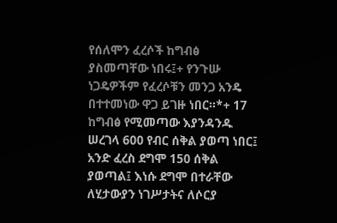የሰለሞን ፈረሶች ከግብፅ ያስመጣቸው ነበሩ፤+ የንጉሡ ነጋዴዎችም የፈረሶቹን መንጋ አንዴ በተተመነው ዋጋ ይገዙ ነበር።*+ 17 ከግብፅ የሚመጣው እያንዳንዱ ሠረገላ 600 የብር ሰቅል ያወጣ ነበር፤ አንድ ፈረስ ደግሞ 150 ሰቅል ያወጣል፤ እነሱ ደግሞ በተራቸው ለሂታውያን ነገሥታትና ለሶርያ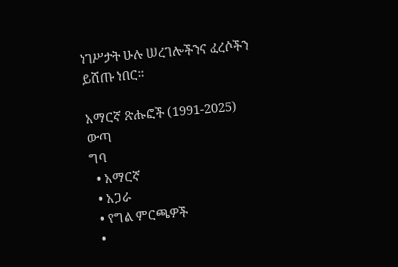ነገሥታት ሁሉ ሠረገሎችንና ፈረሶችን ይሸጡ ነበር።

አማርኛ ጽሑፎች (1991-2025)
ውጣ
ግባ
  • አማርኛ
  • አጋራ
  • የግል ምርጫዎች
  •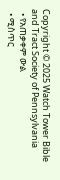Copyright © 2025 Watch Tower Bible and Tract Society of Pennsylvania
  • የአጠቃቀም ውል
  • ሚስጥር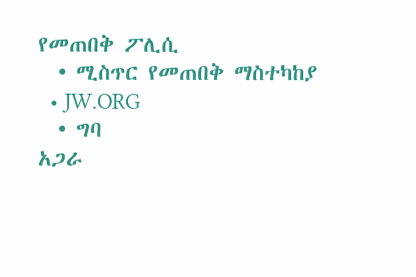የመጠበቅ ፖሊሲ
  • ሚስጥር የመጠበቅ ማስተካከያ
  • JW.ORG
  • ግባ
አጋራ